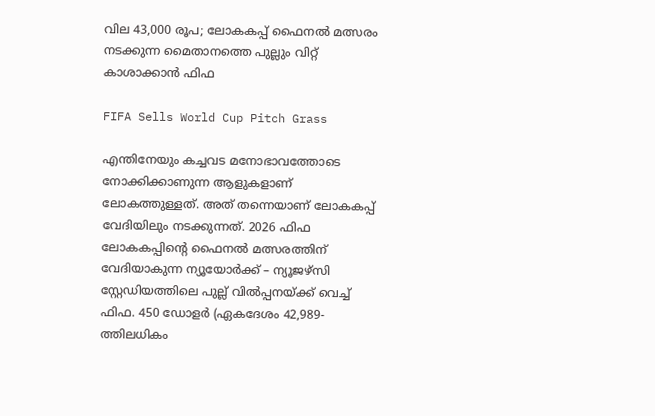വില 43,000 രൂപ; ലോകകപ്പ് ഫൈനൽ മത്സരം നടക്കുന്ന മൈതാനത്തെ പുല്ലും വിറ്റ് കാശാക്കാൻ ഫിഫ

FIFA Sells World Cup Pitch Grass

എന്തിനേയും കച്ചവട മനോഭാവത്തോടെ നോക്കിക്കാണുന്ന ആളുകളാണ് ലോകത്തുള്ളത്. അത് തന്നെയാണ് ലോകകപ്പ് വേദിയിലും നടക്കുന്നത്. 2026 ഫിഫ ലോകകപ്പിന്റെ ഫൈനൽ മത്സരത്തിന് വേദിയാകുന്ന ന്യൂയോർക്ക് – ന്യൂജഴ്സി സ്റ്റേഡിയത്തിലെ പുല്ല് വിൽപ്പനയ്ക്ക് വെച്ച് ഫിഫ. 450 ഡോളർ (ഏകദേശം 42,989-ത്തിലധികം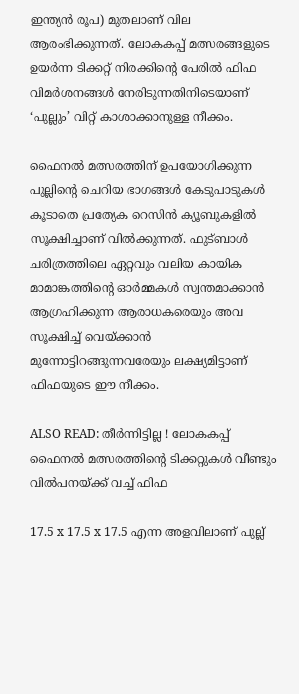ഇന്ത്യൻ രൂപ) മുതലാണ് വില ആരംഭിക്കുന്നത്. ലോകകപ്പ് മത്സരങ്ങളുടെ ഉയർന്ന ടിക്കറ്റ് നിരക്കിന്റെ പേരിൽ ഫിഫ വിമർശനങ്ങൾ നേരിടുന്നതിനിടെയാണ് ‘പുല്ലും’ വിറ്റ് കാശാക്കാനുള്ള നീക്കം.

ഫൈനൽ മത്സരത്തിന് ഉപയോഗിക്കുന്ന പുല്ലിന്റെ ചെറിയ ഭാഗങ്ങൾ കേടുപാടുകൾ കൂടാതെ പ്രത്യേക റെസിൻ ക്യൂബുകളിൽ സൂക്ഷിച്ചാണ് വിൽക്കുന്നത്. ഫുട്ബാൾ ചരിത്രത്തിലെ ഏറ്റവും വലിയ കായിക മാമാങ്കത്തിന്റെ ഓർമ്മകൾ സ്വന്തമാക്കാൻ ആഗ്രഹിക്കുന്ന ആരാധകരെയും അവ സൂക്ഷിച്ച് വെയ്ക്കാൻ മുന്നോട്ടിറങ്ങുന്നവരേയും ലക്ഷ്യമിട്ടാണ് ഫിഫയുടെ ഈ നീക്കം.

ALSO READ: തീർന്നിട്ടില്ല ! ലോകകപ്പ് ഫൈനൽ മത്സരത്തിന്റെ ടിക്കറ്റുകൾ വീണ്ടും വിൽപനയ്ക്ക് വച്ച് ഫിഫ

17.5 x 17.5 x 17.5 എന്ന അളവിലാണ് പുല്ല്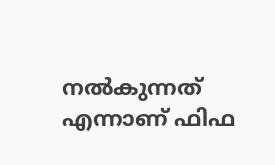നൽകുന്നത് എന്നാണ് ഫിഫ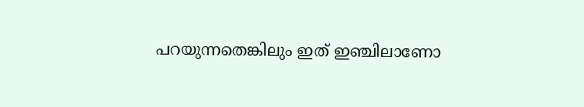പറയുന്നതെങ്കിലും ഇത് ഇഞ്ചിലാണോ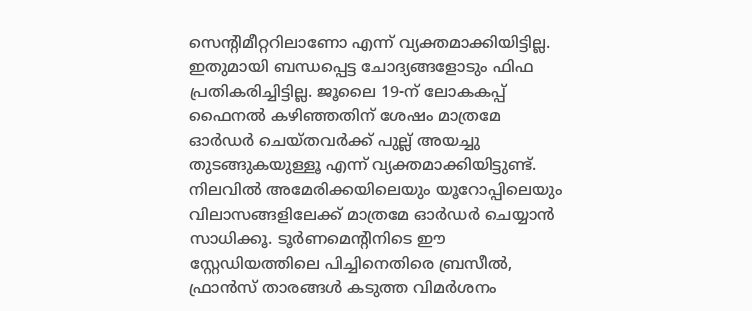സെന്റിമീറ്ററിലാണോ എന്ന് വ്യക്തമാക്കിയിട്ടില്ല. ഇതുമായി ബന്ധപ്പെട്ട ചോദ്യങ്ങളോടും ഫിഫ പ്രതികരിച്ചിട്ടില്ല. ജൂലൈ 19-ന് ലോകകപ്പ് ഫൈനൽ കഴിഞ്ഞതിന് ശേഷം മാത്രമേ ഓർഡർ ചെയ്തവർക്ക് പുല്ല് അയച്ചു തുടങ്ങുകയുള്ളൂ എന്ന് വ്യക്തമാക്കിയിട്ടുണ്ട്. നിലവിൽ അമേരിക്കയിലെയും യൂറോപ്പിലെയും വിലാസങ്ങളിലേക്ക് മാത്രമേ ഓർഡർ ചെയ്യാൻ സാധിക്കൂ. ടൂർണമെന്റിനിടെ ഈ സ്റ്റേഡിയത്തിലെ പിച്ചിനെതിരെ ബ്രസീൽ, ഫ്രാൻസ് താരങ്ങൾ കടുത്ത വിമർശനം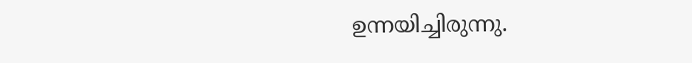ഉന്നയിച്ചിരുന്നു.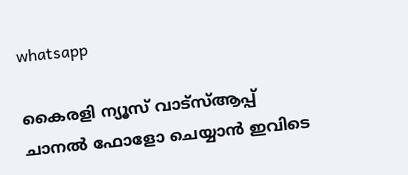whatsapp

കൈരളി ന്യൂസ് വാട്‌സ്ആപ്പ് ചാനല്‍ ഫോളോ ചെയ്യാന്‍ ഇവിടെ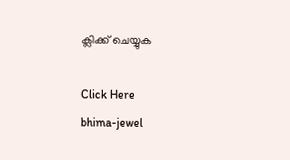ക്ലിക്ക് ചെയ്യുക

Click Here
bhima-jewel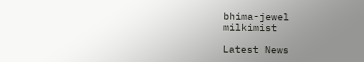bhima-jewel
milkimist

Latest News